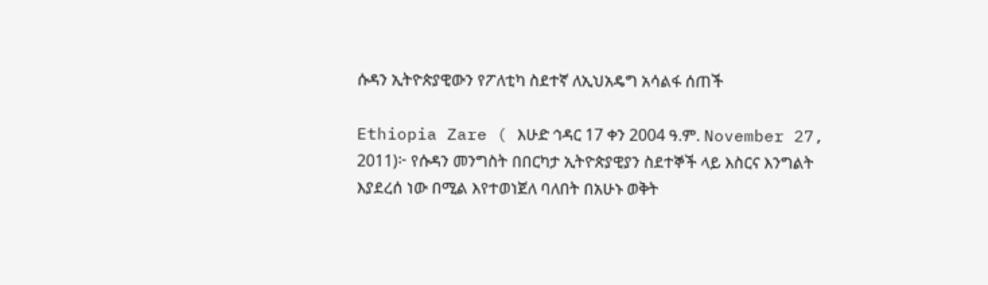ሱዳን ኢትዮጵያዊውን የፖለቲካ ስደተኛ ለኢህአዴግ አሳልፋ ሰጠች

Ethiopia Zare ( እሁድ ኅዳር 17 ቀን 2004 ዓ.ም. November 27, 2011)፦ የሱዳን መንግስት በበርካታ ኢትዮጵያዊያን ስደተኞች ላይ እስርና እንግልት እያደረሰ ነው በሚል እየተወነጀለ ባለበት በአሁኑ ወቅት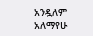አንዷለም አለማየሁ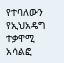የተባለውን የኢህአዴግ ተቃዋሚ አሳልፎ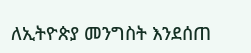ለኢትዮጵያ መንግስት እንደሰጠ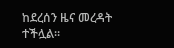ከደረሰን ዜና መረዳት ተችሏል።